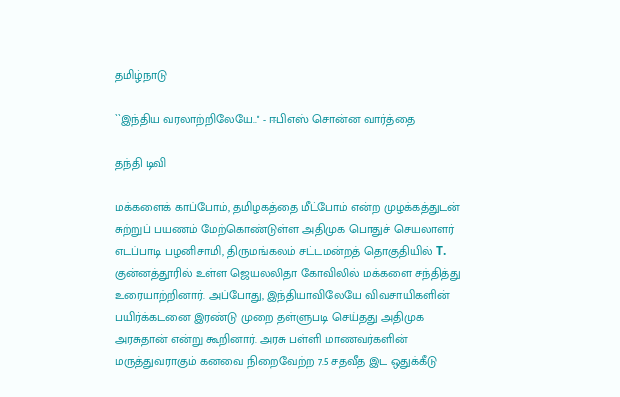தமிழ்நாடு

``இந்திய வரலாற்றிலேயே..'' - ஈபிஎஸ் சொன்ன வார்த்தை

தந்தி டிவி

மக்களைக் காப்போம், தமிழகத்தை மீட்போம் என்ற முழக்கத்துடன் சுற்றுப் பயணம் மேற்கொண்டுள்ள அதிமுக பொதுச் செயலாளர் எடப்பாடி பழனிசாமி, திருமங்கலம் சட்டமன்றத் தொகுதியில் T. குன்னத்தூரில் உள்ள ஜெயலலிதா கோவிலில் மக்களை சந்தித்து உரையாற்றினார். அப்போது, இந்தியாவிலேயே விவசாயிகளின் பயிர்க்கடனை இரண்டு முறை தள்ளுபடி செய்தது அதிமுக அரசுதான் என்று கூறினார். அரசு பள்ளி மாணவர்களின் மருத்துவராகும் கனவை நிறைவேற்ற 7.5 சதவீத இட ஒதுக்கீடு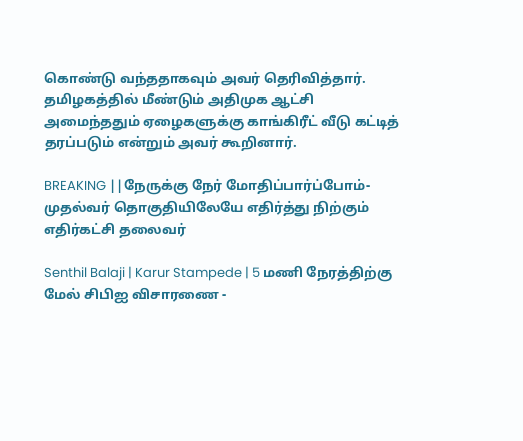கொண்டு வந்ததாகவும் அவர் தெரிவித்தார். தமிழகத்தில் மீண்டும் அதிமுக ஆட்சி அமைந்ததும் ஏழைகளுக்கு காங்கிரீட் வீடு கட்டித் தரப்படும் என்றும் அவர் கூறினார்.

BREAKING ||நேருக்கு நேர் மோதிப்பார்ப்போம்-முதல்வர் தொகுதியிலேயே எதிர்த்து நிற்கும் எதிர்கட்சி தலைவர்

Senthil Balaji | Karur Stampede | 5 மணி நேரத்திற்கு மேல் சிபிஐ விசாரணை -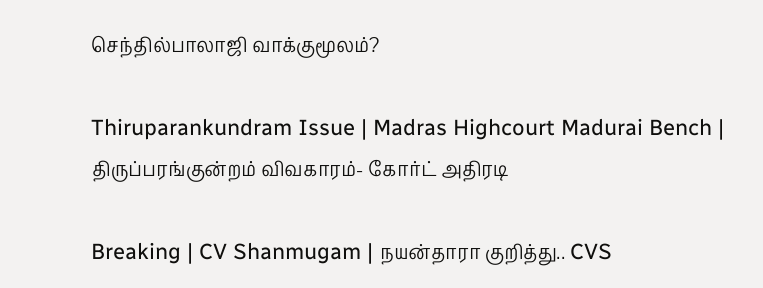செந்தில்பாலாஜி வாக்குமூலம்?

Thiruparankundram Issue | Madras Highcourt Madurai Bench | திருப்பரங்குன்றம் விவகாரம்- கோர்ட் அதிரடி

Breaking | CV Shanmugam | நயன்தாரா குறித்து.. CVS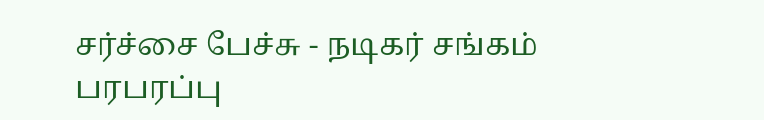சர்ச்சை பேச்சு - நடிகர் சங்கம் பரபரப்பு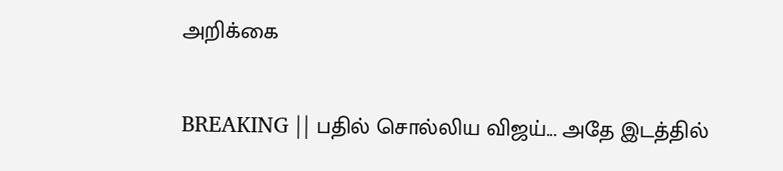அறிக்கை

BREAKING || பதில் சொல்லிய விஜய்... அதே இடத்தில்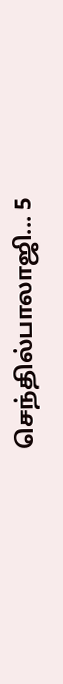செந்தில்பாலாஜி... 5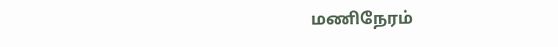மணிநேரம்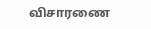விசாரணை